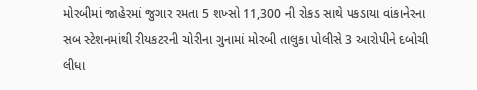મોરબીમાં જાહેરમાં જુગાર રમતા 5 શખ્સો 11,300 ની રોકડ સાથે પકડાયા વાંકાનેરના સબ સ્ટેશનમાંથી રીયકટરની ચોરીના ગુનામાં મોરબી તાલુકા પોલીસે 3 આરોપીને દબોચી લીધા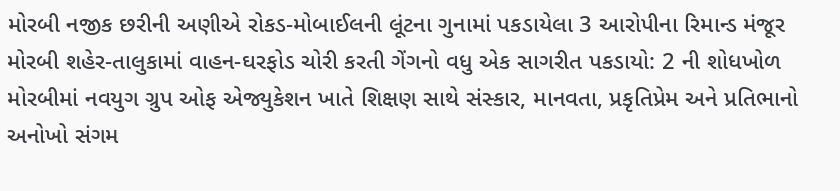મોરબી નજીક છરીની અણીએ રોકડ-મોબાઈલની લૂંટના ગુનામાં પકડાયેલા 3 આરોપીના રિમાન્ડ મંજૂર  મોરબી શહેર-તાલુકામાં વાહન-ઘરફોડ ચોરી કરતી ગેંગનો વધુ એક સાગરીત પકડાયો: 2 ની શોધખોળ મોરબીમાં નવયુગ ગ્રુપ ઓફ એજ્યુકેશન ખાતે શિક્ષણ સાથે સંસ્કાર, માનવતા, પ્રકૃતિપ્રેમ અને પ્રતિભાનો અનોખો સંગમ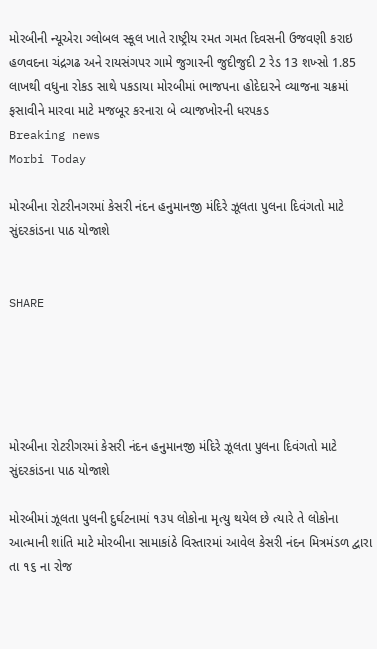મોરબીની ન્યૂએરા ગ્લોબલ સ્કૂલ ખાતે રાષ્ટ્રીય રમત ગમત દિવસની ઉજવણી કરાઇ હળવદના ચંદ્રગઢ અને રાયસંગપર ગામે જુગારની જુદીજુદી 2 રેડ 13 શખ્સો 1.85 લાખથી વધુના રોકડ સાથે પકડાયા મોરબીમાં ભાજપના હોદેદારને વ્યાજના ચક્રમાં ફસાવીને મારવા માટે મજબૂર કરનારા બે વ્યાજખોરની ધરપકડ
Breaking news
Morbi Today

મોરબીના રોટરીનગરમાં કેસરી નંદન હનુમાનજી મંદિરે ઝૂલતા પુલના દિવંગતો માટે સુંદરકાંડના પાઠ યોજાશે


SHARE





મોરબીના રોટરીગરમાં કેસરી નંદન હનુમાનજી મંદિરે ઝૂલતા પુલના દિવંગતો માટે સુંદરકાંડના પાઠ યોજાશે

મોરબીમાં ઝૂલતા પુલની દુર્ઘટનામાં ૧૩૫ લોકોના મૃત્યુ થયેલ છે ત્યારે તે લોકોના આત્માની શાંતિ માટે મોરબીના સામાકાંઠે વિસ્તારમાં આવેલ કેસરી નંદન મિત્રમંડળ દ્વારા તા ૧૬ ના રોજ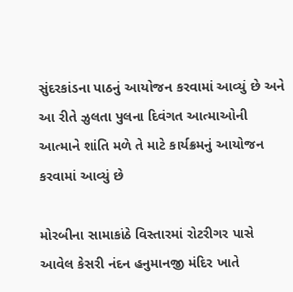સુંદરકાંડના પાઠનું આયોજન કરવામાં આવ્યું છે અને આ રીતે ઝુલતા પુલના દિવંગત આત્માઓની આત્માને શાંતિ મળે તે માટે કાર્યક્રમનું આયોજન કરવામાં આવ્યું છે

મોરબીના સામાકાંઠે વિસ્તારમાં રોટરીગર પાસે આવેલ કેસરી નંદન હનુમાનજી મંદિર ખાતે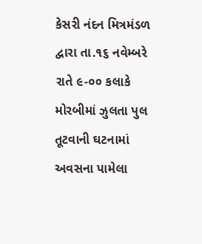કેસરી નંદન મિત્રમંડળ દ્વારા તા.૧૬ નવેમ્બરે રાતે ૯-૦૦ કલાકે મોરબીમાં ઝુલતા પુલ તૂટવાની ઘટનામાં અવસના પામેલા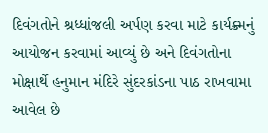દિવંગતોને શ્રધ્ધાંજલી અર્પણ કરવા માટે કાર્યક્ર્મનું આયોજન કરવામાં આવ્યું છે અને દિવંગતોના મોક્ષાર્થે હનુમાન મંદિરે સુંદરકાંડના પાઠ રાખવામા આવેલ છે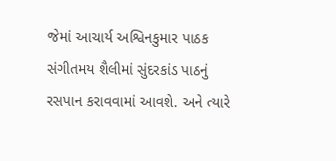જેમાં આચાર્ય અશ્વિનકુમાર પાઠક સંગીતમય શૈલીમાં સુંદરકાંડ પાઠનું રસપાન કરાવવામાં આવશે. અને ત્યારે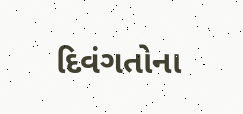દિવંગતોના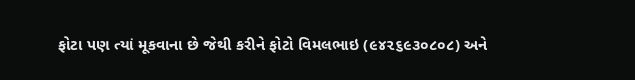ફોટા પણ ત્યાં મૂકવાના છે જેથી કરીને ફોટો વિમલભાઇ (૯૪૨૬૯૩૦૮૦૮) અને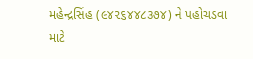મહેન્દ્રસિંહ (૯૪૨૬૪૪૮૩૭૪) ને પહોચડવા માટે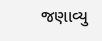જણાવ્યુ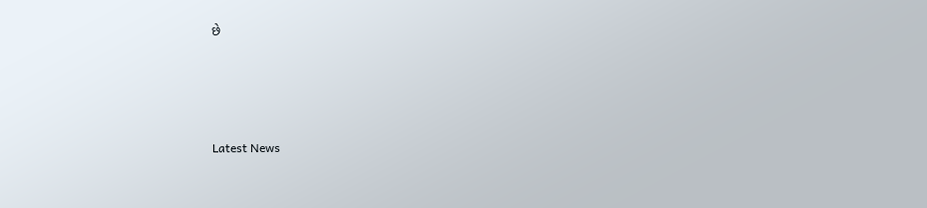છે




Latest News